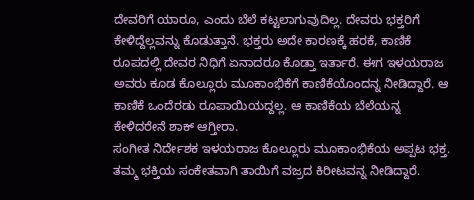ದೇವರಿಗೆ ಯಾರೂ, ಎಂದು ಬೆಲೆ ಕಟ್ಟಲಾಗುವುದಿಲ್ಲ. ದೇವರು ಭಕ್ತರಿಗೆ ಕೇಳಿದ್ದೆಲ್ಲವನ್ನು ಕೊಡುತ್ತಾನೆ. ಭಕ್ತರು ಅದೇ ಕಾರಣಕ್ಕೆ ಹರಕೆ, ಕಾಣಿಕೆ ರೂಪದಲ್ಲಿ ದೇವರ ನಿಧಿಗೆ ಏನಾದರೂ ಕೊಡ್ತಾ ಇರ್ತಾರೆ. ಈಗ ಇಳಯರಾಜ ಅವರು ಕೂಡ ಕೊಲ್ಲೂರು ಮೂಕಾಂಭಿಕೆಗೆ ಕಾಣಿಕೆಯೊಂದನ್ನ ನೀಡಿದ್ದಾರೆ. ಆ ಕಾಣಿಕೆ ಒಂದೆರಡು ರೂಪಾಯಿಯದ್ದಲ್ಲ. ಆ ಕಾಣಿಕೆಯ ಬೆಲೆಯನ್ನ ಕೇಳಿದರೇನೆ ಶಾಕ್ ಆಗ್ತೀರಾ.
ಸಂಗೀತ ನಿರ್ದೇಶಕ ಇಳಯರಾಜ ಕೊಲ್ಲೂರು ಮೂಕಾಂಭಿಕೆಯ ಅಪ್ಪಟ ಭಕ್ತ. ತಮ್ಮ ಭಕ್ತಿಯ ಸಂಕೇತವಾಗಿ ತಾಯಿಗೆ ವಜ್ರದ ಕಿರೀಟವನ್ನ ನೀಡಿದ್ದಾರೆ.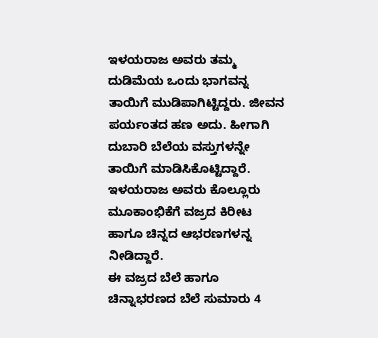ಇಳಯರಾಜ ಅವರು ತಮ್ಮ ದುಡಿಮೆಯ ಒಂದು ಭಾಗವನ್ನ ತಾಯಿಗೆ ಮುಡಿಪಾಗಿಟ್ಟಿದ್ದರು. ಜೀವನ ಪರ್ಯಂತದ ಹಣ ಅದು. ಹೀಗಾಗಿ ದುಬಾರಿ ಬೆಲೆಯ ವಸ್ತುಗಳನ್ನೇ ತಾಯಿಗೆ ಮಾಡಿಸಿಕೊಟ್ಟಿದ್ದಾರೆ. ಇಳಯರಾಜ ಅವರು ಕೊಲ್ಲೂರು ಮೂಕಾಂಭಿಕೆಗೆ ವಜ್ರದ ಕಿರೀಟ ಹಾಗೂ ಚಿನ್ನದ ಆಭರಣಗಳನ್ನ ನೀಡಿದ್ದಾರೆ.
ಈ ವಜ್ರದ ಬೆಲೆ ಹಾಗೂ ಚಿನ್ನಾಭರಣದ ಬೆಲೆ ಸುಮಾರು 4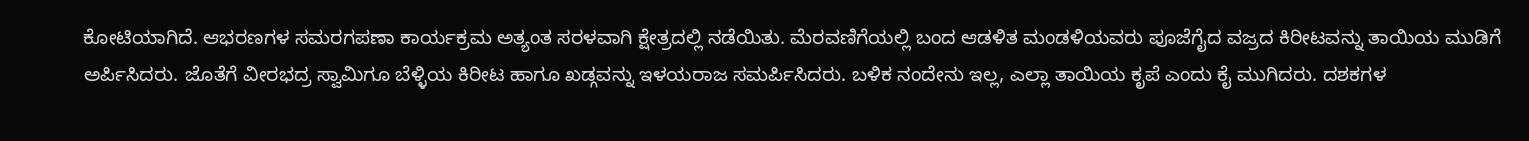ಕೋಟಿಯಾಗಿದೆ. ಆಭರಣಗಳ ಸಮರಗಪಣಾ ಕಾರ್ಯಕ್ರಮ ಅತ್ಯಂತ ಸರಳವಾಗಿ ಕ್ಷೇತ್ರದಲ್ಲಿ ನಡೆಯಿತು. ಮೆರವಣಿಗೆಯಲ್ಲಿ ಬಂದ ಆಡಳಿತ ಮಂಡಳಿಯವರು ಪೂಜೆಗೈದ ವಜ್ರದ ಕಿರೀಟವನ್ನು ತಾಯಿಯ ಮುಡಿಗೆ ಅರ್ಪಿಸಿದರು. ಜೊತೆಗೆ ವೀರಭದ್ರ ಸ್ವಾಮಿಗೂ ಬೆಳ್ಳಿಯ ಕಿರೀಟ ಹಾಗೂ ಖಡ್ಗವನ್ನು ಇಳಯರಾಜ ಸಮರ್ಪಿಸಿದರು. ಬಳಿಕ ನಂದೇನು ಇಲ್ಲ, ಎಲ್ಲಾ ತಾಯಿಯ ಕೃಪೆ ಎಂದು ಕೈ ಮುಗಿದರು. ದಶಕಗಳ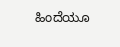ಹಿಂದೆಯೂ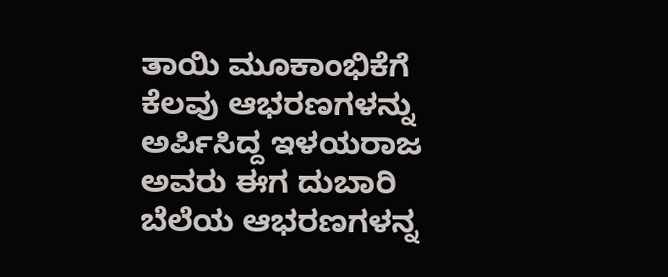ತಾಯಿ ಮೂಕಾಂಭಿಕೆಗೆ ಕೆಲವು ಆಭರಣಗಳನ್ನು ಅರ್ಪಿಸಿದ್ದ ಇಳಯರಾಜ ಅವರು ಈಗ ದುಬಾರಿ ಬೆಲೆಯ ಆಭರಣಗಳನ್ನ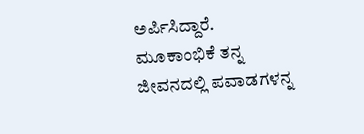ಅರ್ಪಿಸಿದ್ದಾರೆ. ಮೂಕಾಂಭಿಕೆ ತನ್ನ ಜೀವನದಲ್ಲಿ ಪವಾಡಗಳನ್ನ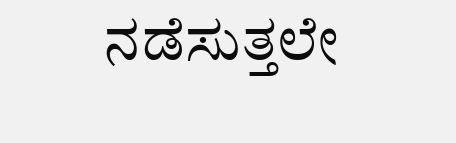ನಡೆಸುತ್ತಲೇ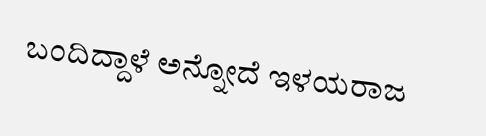ಬಂದಿದ್ದಾಳೆ ಅನ್ನೋದೆ ಇಳಯರಾಜ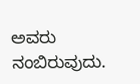ಅವರು ನಂಬಿರುವುದು.